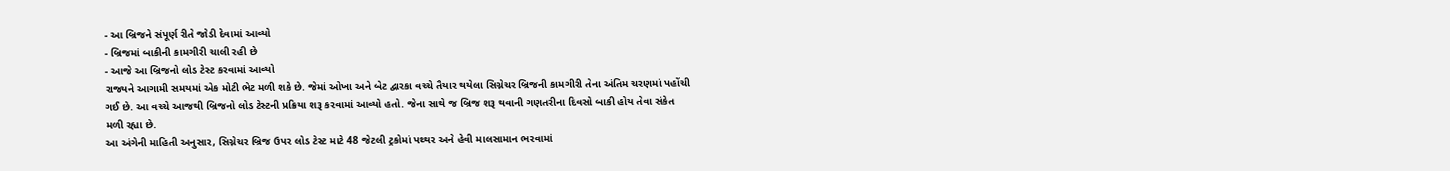- આ બ્રિજને સંપૂર્ણ રીતે જોડી દેવામાં આવ્યો
- બ્રિજમાં બાકીની કામગીરી ચાલી રહી છે
- આજે આ બ્રિજનો લોડ ટેસ્ટ કરવામાં આવ્યો
રાજ્યને આગામી સમયમાં એક મોટી ભેટ મળી શકે છે. જેમાં ઓખા અને બેટ દ્વારકા વચ્ચે તૈયાર થયેલા સિગ્નેચર બ્રિજની કામગીરી તેના અંતિમ ચરણમાં પહોંચી ગઈ છે. આ વચ્ચે આજથી બ્રિજનો લોડ ટેસ્ટની પ્રક્રિયા શરૂ કરવામાં આવ્યો હતો. જેના સાથે જ બ્રિજ શરૂ થવાની ગણતરીના દિવસો બાકી હોય તેવા સંકેત મળી રહ્યા છે.
આ અંગેની માહિતી અનુસાર, સિગ્નેચર બ્રિજ ઉપર લોડ ટેસ્ટ માટે 48 જેટલી ટ્રકોમાં પથ્થર અને હેવી માલસામાન ભરવામાં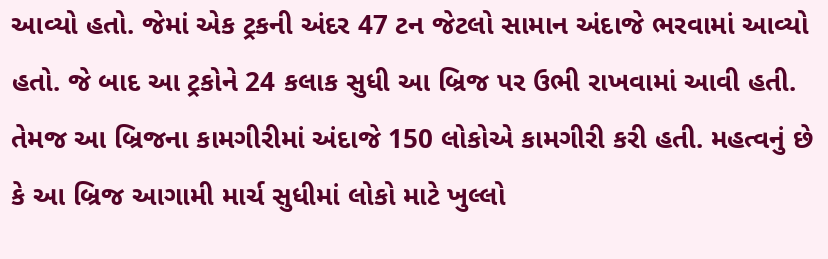આવ્યો હતો. જેમાં એક ટ્રકની અંદર 47 ટન જેટલો સામાન અંદાજે ભરવામાં આવ્યો હતો. જે બાદ આ ટ્રકોને 24 કલાક સુધી આ બ્રિજ પર ઉભી રાખવામાં આવી હતી.
તેમજ આ બ્રિજના કામગીરીમાં અંદાજે 150 લોકોએ કામગીરી કરી હતી. મહત્વનું છે કે આ બ્રિજ આગામી માર્ચ સુધીમાં લોકો માટે ખુલ્લો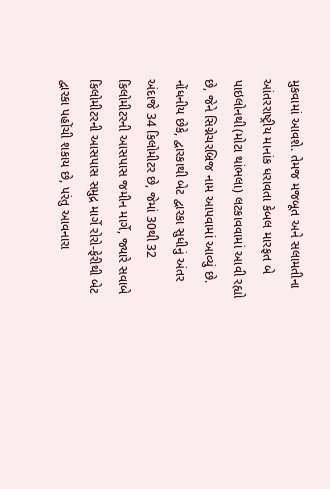મુકવામાં આવશે. તેમજ મજબૂત અને સલામતીના આંતરરાષ્ટ્રીય માનાંક ધરાવતા કેબલ મારફત બે પાઇલોનથી(મોટા થાંભલા) લટકાવવામાં આવી રહ્યો છે, જેને સિગ્નેચરબ્રિજ નામ આપવામાં આવ્યું છે.
નોંધનીય છેકે, દ્વારકાથી બેટ દ્વારકા સુધીનું અંતર અંદાજે 34 કિલોમીટર છે, જેમાં 30થી 32 કિલોમીટરની આસપાસ જમીન માર્ગે, જ્યારે સવાબે કિલોમીટરની આસપાસ સમુદ્ર માર્ગે રોરો-ફેરીથી બેટ દ્વારકા પહોંચી શકાય છે, પરંતુ આવનારા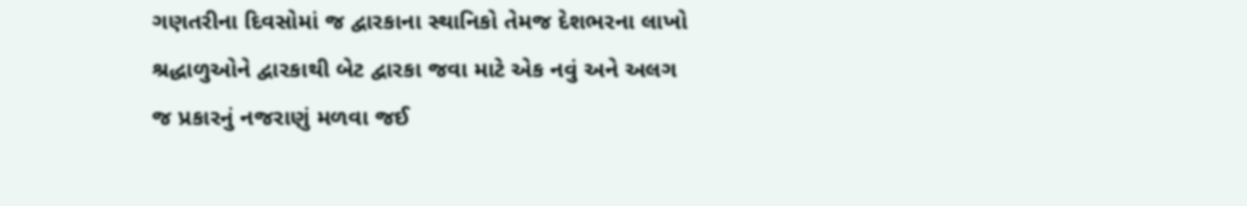ગણતરીના દિવસોમાં જ દ્વારકાના સ્થાનિકો તેમજ દેશભરના લાખો શ્રદ્ધાળુઓને દ્વારકાથી બેટ દ્વારકા જવા માટે એક નવું અને અલગ જ પ્રકારનું નજરાણું મળવા જઈ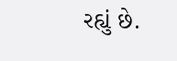રહ્યું છે.